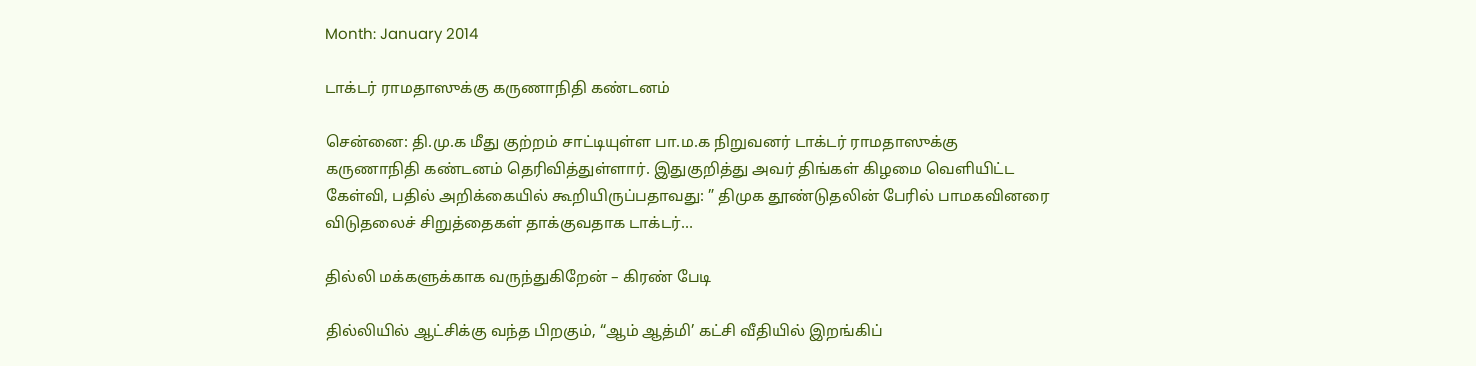Month: January 2014

டாக்டர் ராமதாஸுக்கு கருணாநிதி கண்டனம்

சென்னை: தி.மு.க மீது குற்றம் சாட்டியுள்ள பா.ம.க நிறுவனர் டாக்டர் ராமதாஸுக்கு கருணாநிதி கண்டனம் தெரிவித்துள்ளார். இதுகுறித்து அவர் திங்கள் கிழமை வெளியிட்ட கேள்வி, பதில் அறிக்கையில் கூறியிருப்பதாவது: ” திமுக தூண்டுதலின் பேரில் பாமகவினரை விடுதலைச் சிறுத்தைகள் தாக்குவதாக டாக்டர்…

தில்லி மக்களுக்காக வருந்துகிறேன் – கிரண் பேடி

தில்லியில் ஆட்சிக்கு வந்த பிறகும், “ஆம் ஆத்மி’ கட்சி வீதியில் இறங்கிப்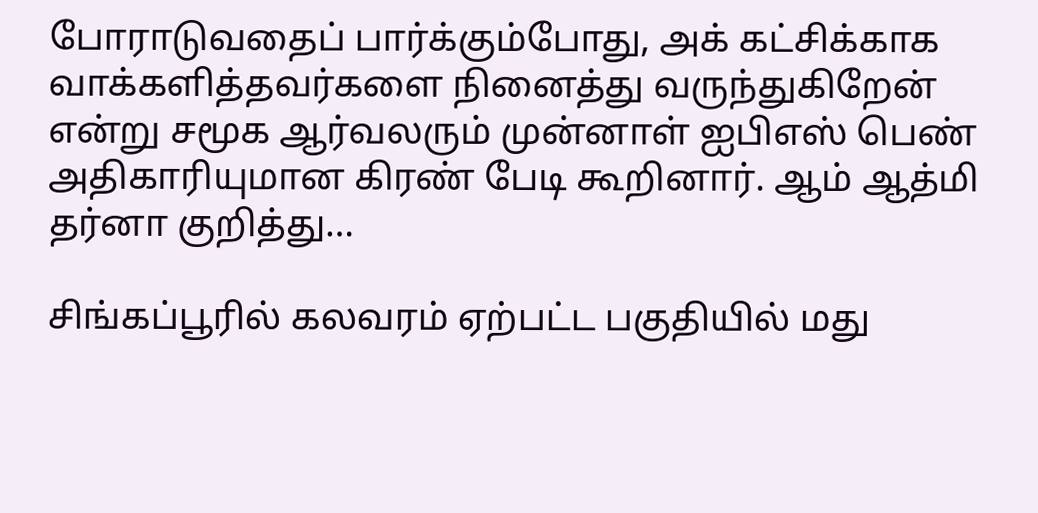போராடுவதைப் பார்க்கும்போது, அக் கட்சிக்காக வாக்களித்தவர்களை நினைத்து வருந்துகிறேன் என்று சமூக ஆர்வலரும் முன்னாள் ஐபிஎஸ் பெண் அதிகாரியுமான கிரண் பேடி கூறினார். ஆம் ஆத்மி தர்னா குறித்து…

சிங்கப்பூரில் கலவரம் ஏற்பட்ட பகுதியில் மது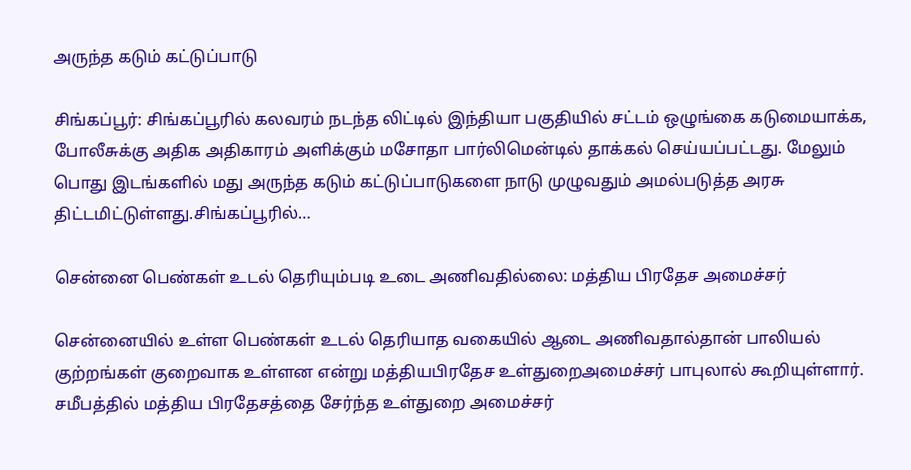அருந்த கடும் கட்டுப்பாடு

சிங்கப்பூர்: சிங்கப்பூரில் கலவரம் நடந்த லிட்டில் இந்தியா பகுதியில் சட்டம் ஒழுங்கை கடுமையாக்க, போலீசுக்கு அதிக அதிகாரம் அளிக்கும் மசோதா பார்லிமென்டில் தாக்கல் செய்யப்பட்டது. மேலும் பொது இடங்களில் மது அருந்த கடும் கட்டுப்பாடுகளை நாடு முழுவதும் அமல்படுத்த அரசு திட்டமிட்டுள்ளது.சிங்கப்பூரில்…

சென்னை பெண்கள் உடல் தெரியும்படி உடை அணிவதில்லை: மத்திய பிரதேச அமைச்சர்

சென்னையில் உள்ள பெண்கள் உடல் தெரியாத வகையில் ஆடை அணிவதால்தான் பாலியல் குற்றங்கள் குறைவாக உள்ளன என்று மத்தியபிரதேச உள்துறைஅமைச்சர் பாபுலால் கூறியுள்ளார். சமீபத்தில் மத்திய பிரதேசத்தை சேர்ந்த உள்துறை அமைச்சர்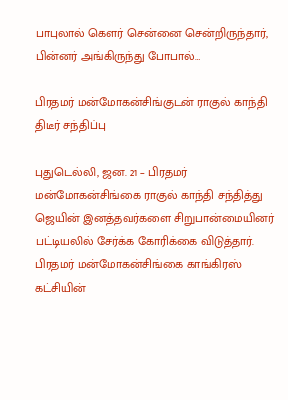பாபுலால் கௌர் சென்னை சென்றிருந்தார், பின்னர் அங்கிருந்து போபால்…

பிரதமர் மன்மோகன்சிங்குடன் ராகுல் காந்தி திடீர் சந்திப்பு

புதுடெல்லி, ஜன. 21 – பிரதமர் மன்மோகன்சிங்கை ராகுல் காந்தி சந்தித்து ஜெயின் இனத்தவர்களை சிறுபான்மையினர் பட்டியலில் சேர்க்க கோரிக்கை விடுத்தார். பிரதமர் மன்மோகன்சிங்கை காங்கிரஸ் கட்சியின்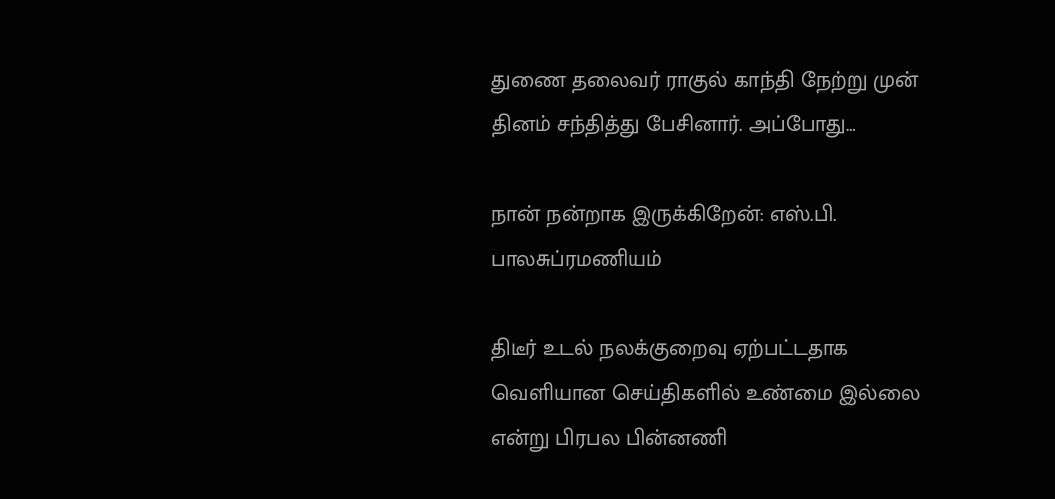துணை தலைவர் ராகுல் காந்தி நேற்று முன் தினம் சந்தித்து பேசினார். அப்போது…

நான் நன்றாக இருக்கிறேன்: எஸ்.பி. பாலசுப்ரமணியம்

திடீர் உடல் நலக்குறைவு ஏற்பட்டதாக வெளியான செய்திகளில் உண்மை இல்லை என்று பிரபல பின்னணி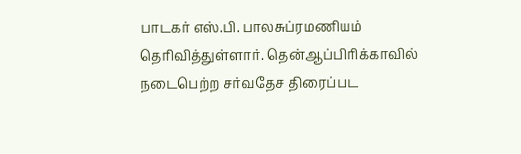பாடகர் எஸ்.பி. பாலசுப்ரமணியம் தெரிவித்துள்ளார். தென்ஆப்பிரிக்காவில் நடைபெற்ற சர்வதேச திரைப்பட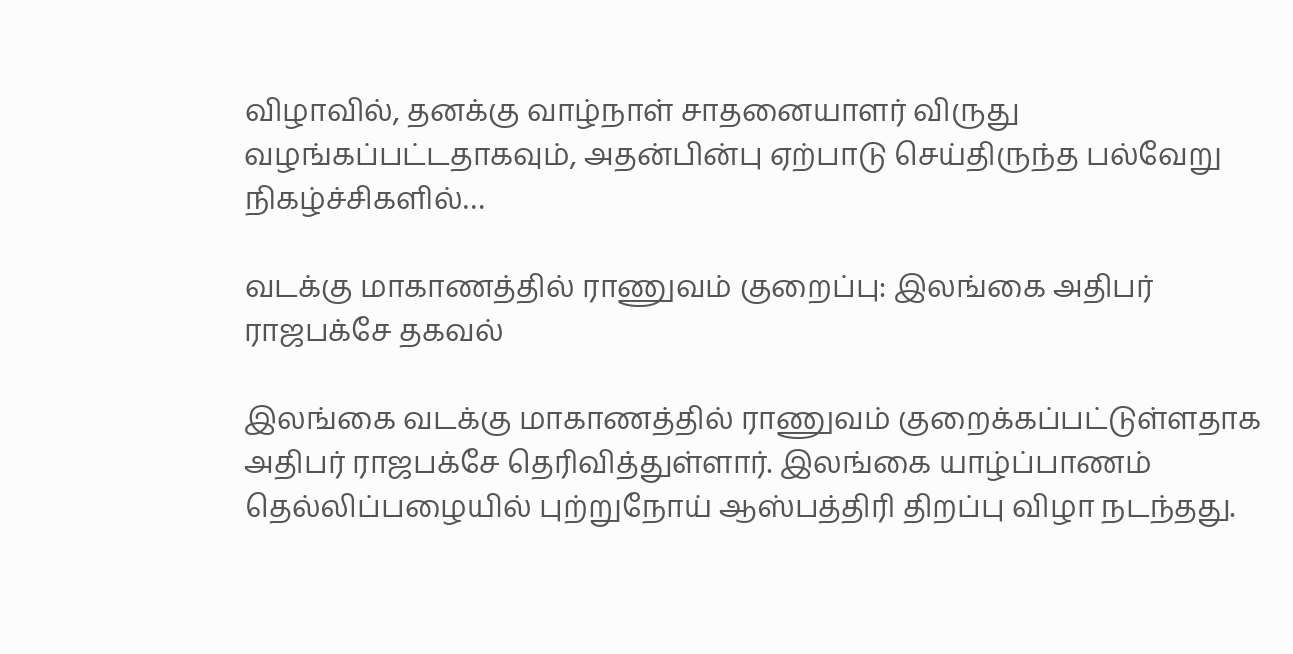விழாவில், தனக்கு வாழ்நாள் சாதனையாளர் விருது வழங்கப்பட்டதாகவும், அதன்பின்பு ஏற்பாடு செய்திருந்த பல்வேறு நிகழ்ச்சிகளில்…

வடக்கு மாகாணத்தில் ராணுவம் குறைப்பு: இலங்கை அதிபர் ராஜபக்சே தகவல்

இலங்கை வடக்கு மாகாணத்தில் ராணுவம் குறைக்கப்பட்டுள்ளதாக அதிபர் ராஜபக்சே தெரிவித்துள்ளார். இலங்கை யாழ்ப்பாணம் தெல்லிப்பழையில் புற்றுநோய் ஆஸ்பத்திரி திறப்பு விழா நடந்தது.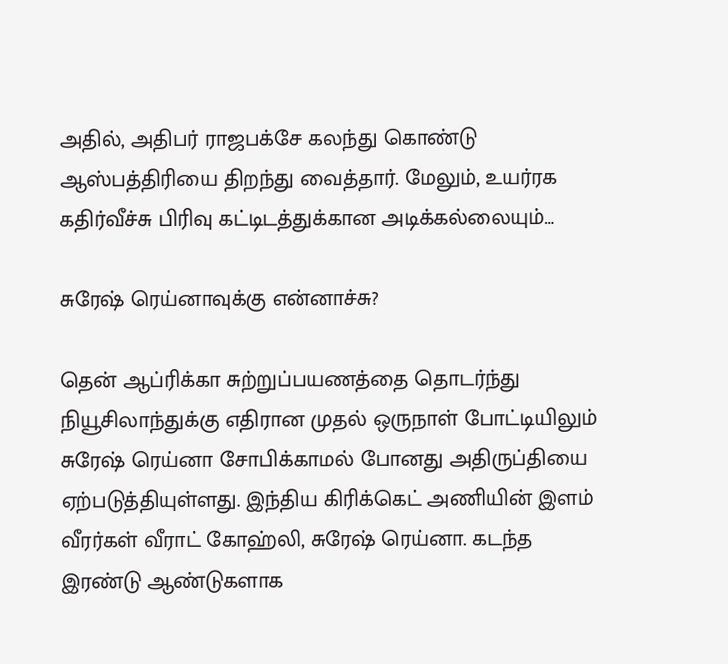அதில், அதிபர் ராஜபக்சே கலந்து கொண்டு ஆஸ்பத்திரியை திறந்து வைத்தார். மேலும், உயர்ரக கதிர்வீச்சு பிரிவு கட்டிடத்துக்கான அடிக்கல்லையும்…

சுரேஷ் ரெய்னாவுக்கு என்னாச்சு?

தென் ஆப்ரிக்கா சுற்றுப்பயணத்தை தொடர்ந்து நியூசிலாந்துக்கு எதிரான முதல் ஒருநாள் போட்டியிலும் சுரேஷ் ரெய்னா சோபிக்காமல் போனது அதிருப்தியை ஏற்படுத்தியுள்ளது. இந்திய கிரிக்கெட் அணியின் இளம் வீரர்கள் வீராட் கோஹ்லி, சுரேஷ் ரெய்னா. கடந்த இரண்டு ஆண்டுகளாக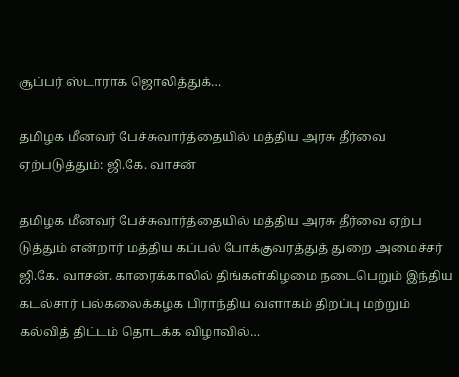சூப்பர் ஸ்டாராக ஜொலித்துக்…

தமிழக மீனவர் பேச்சுவார்த்தையில் மத்திய அரசு தீர்வை ஏற்படுத்தும்: ஜி.கே. வாசன்

தமிழக மீனவர் பேச்சுவார்த்தையில் மத்திய அரசு தீர்வை ஏற்ப டுத்தும் என்றார் மத்திய கப்பல் போக்குவரத்துத் துறை அமைச்சர் ஜி.கே. வாசன். காரைக்காலில் திங்கள்கிழமை நடைபெறும் இந்திய கடல்சார் பல்கலைக்கழக பிராந்திய வளாகம் திறப்பு மற்றும் கல்வித் திட்டம் தொடக்க விழாவில்…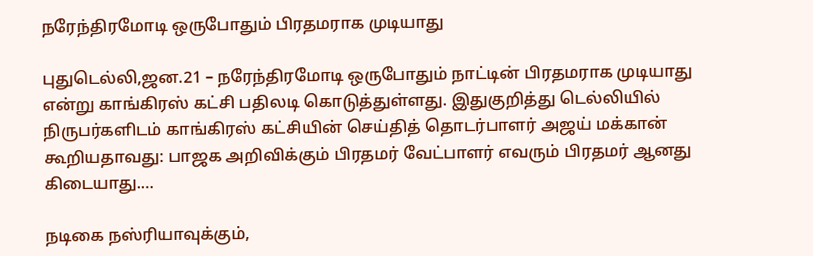நரேந்திரமோடி ஒருபோதும் பிரதமராக முடியாது

புதுடெல்லி,ஜன.21 – நரேந்திரமோடி ஒருபோதும் நாட்டின் பிரதமராக முடியாது என்று காங்கிரஸ் கட்சி பதிலடி கொடுத்துள்ளது. இதுகுறித்து டெல்லியில் நிருபர்களிடம் காங்கிரஸ் கட்சியின் செய்தித் தொடர்பாளர் அஜய் மக்கான் கூறியதாவது: பாஜக அறிவிக்கும் பிரதமர் வேட்பாளர் எவரும் பிரதமர் ஆனது கிடையாது.…

நடிகை நஸ்ரியாவுக்கும்,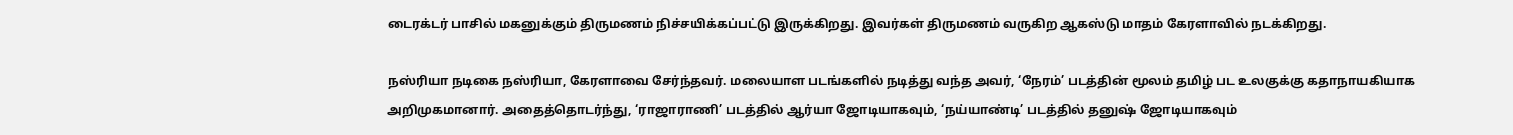டைரக்டர் பாசில் மகனுக்கும் திருமணம் நிச்சயிக்கப்பட்டு இருக்கிறது. இவர்கள் திருமணம் வருகிற ஆகஸ்டு மாதம் கேரளாவில் நடக்கிறது.

நஸ்ரியா நடிகை நஸ்ரியா, கேரளாவை சேர்ந்தவர். மலையாள படங்களில் நடித்து வந்த அவர், ‘நேரம்’ படத்தின் மூலம் தமிழ் பட உலகுக்கு கதாநாயகியாக அறிமுகமானார். அதைத்தொடர்ந்து, ‘ராஜாராணி’ படத்தில் ஆர்யா ஜோடியாகவும், ‘நய்யாண்டி’ படத்தில் தனுஷ் ஜோடியாகவும்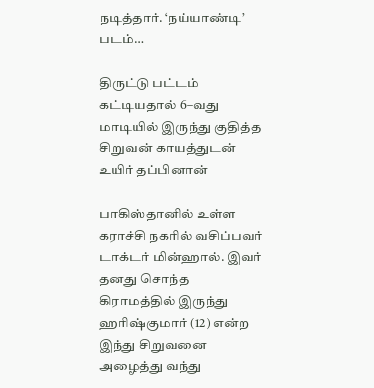நடித்தார். ‘நய்யாண்டி’ படம்…

திருட்டு பட்டம் கட்டியதால் 6–வது மாடியில் இருந்து குதித்த சிறுவன் காயத்துடன் உயிர் தப்பினான்

பாகிஸ்தானில் உள்ள கராச்சி நகரில் வசிப்பவர் டாக்டர் மின்ஹால். இவர் தனது சொந்த கிராமத்தில் இருந்து ஹரிஷ்குமார் (12) என்ற இந்து சிறுவனை அழைத்து வந்து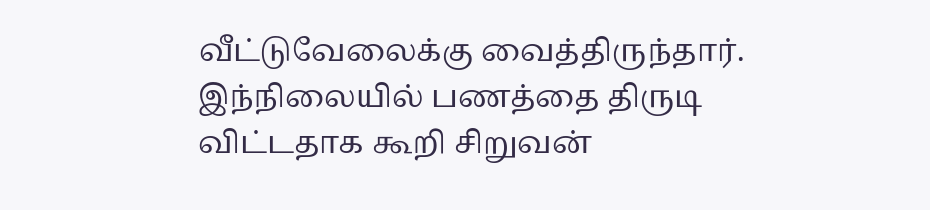வீட்டுவேலைக்கு வைத்திருந்தார். இந்நிலையில் பணத்தை திருடி விட்டதாக கூறி சிறுவன்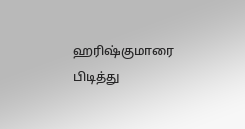ஹரிஷ்குமாரை பிடித்து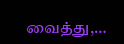வைத்து,…